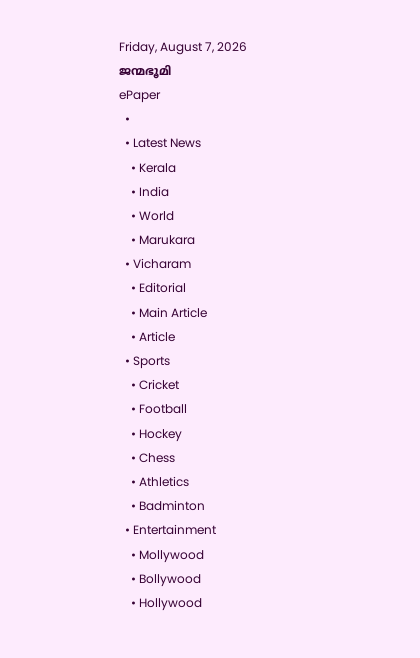Friday, August 7, 2026
ജന്മഭൂമി
ePaper
  •
  • Latest News
    • Kerala
    • India
    • World
    • Marukara
  • Vicharam
    • Editorial
    • Main Article
    • Article
  • Sports
    • Cricket
    • Football
    • Hockey
    • Chess
    • Athletics
    • Badminton
  • Entertainment
    • Mollywood
    • Bollywood
    • Hollywood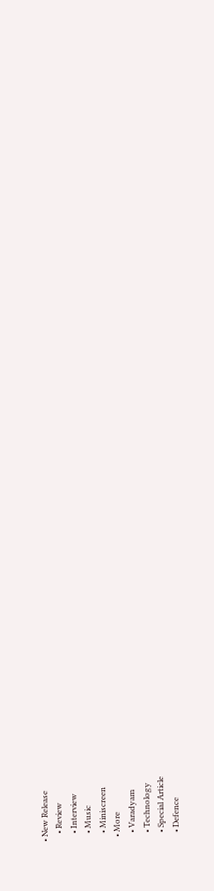• New Release
    • Review
    • Interview
    • Music
    • Miniscreen
  • More
    • Varadyam
    • Technology
    • Special Article
    • Defence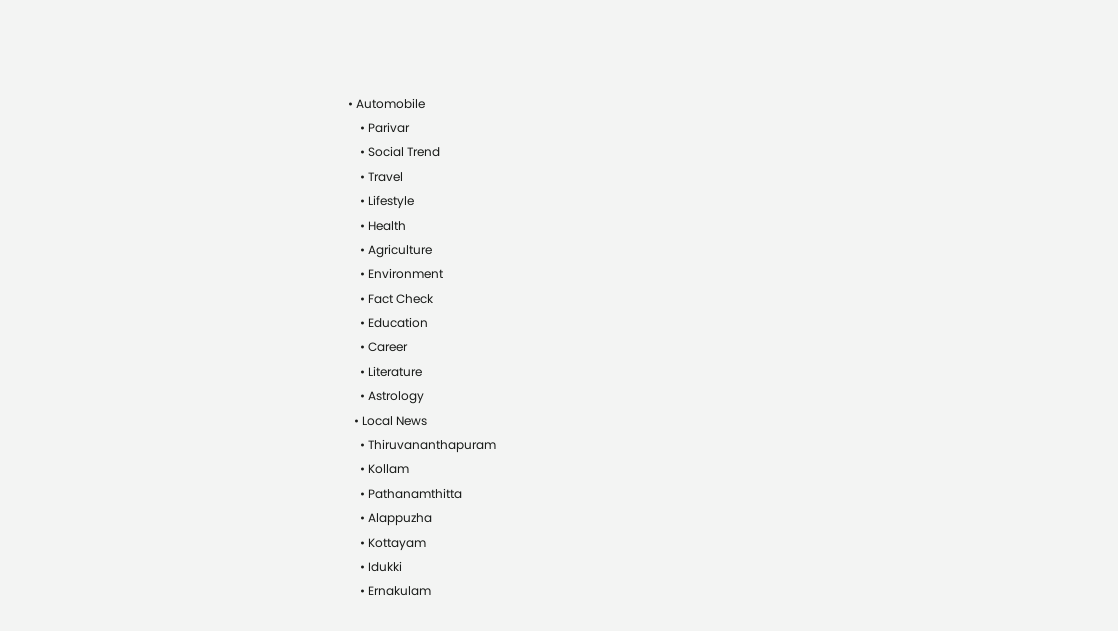• Automobile
    • Parivar
    • Social Trend
    • Travel
    • Lifestyle
    • Health
    • Agriculture
    • Environment
    • Fact Check
    • Education
    • Career
    • Literature
    • Astrology
  • Local News
    • Thiruvananthapuram
    • Kollam
    • Pathanamthitta
    • Alappuzha
    • Kottayam
    • Idukki
    • Ernakulam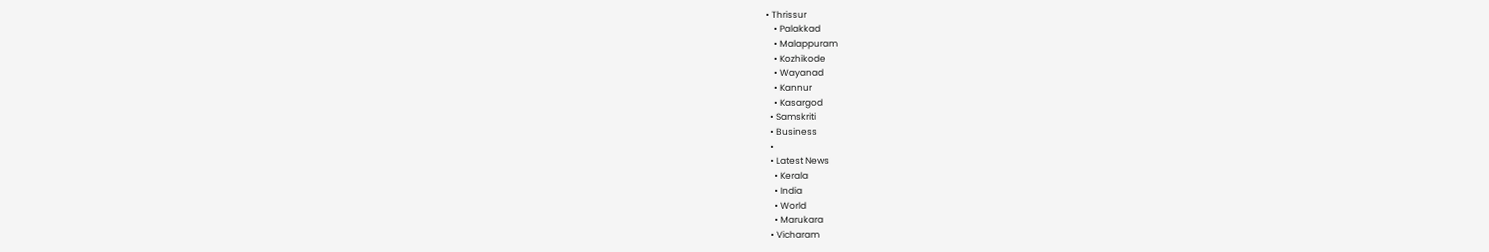• Thrissur
    • Palakkad
    • Malappuram
    • Kozhikode
    • Wayanad
    • Kannur
    • Kasargod
  • Samskriti
  • Business
  •
  • Latest News
    • Kerala
    • India
    • World
    • Marukara
  • Vicharam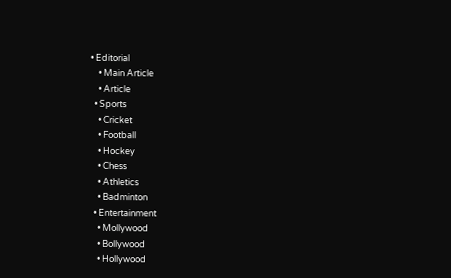• Editorial
    • Main Article
    • Article
  • Sports
    • Cricket
    • Football
    • Hockey
    • Chess
    • Athletics
    • Badminton
  • Entertainment
    • Mollywood
    • Bollywood
    • Hollywood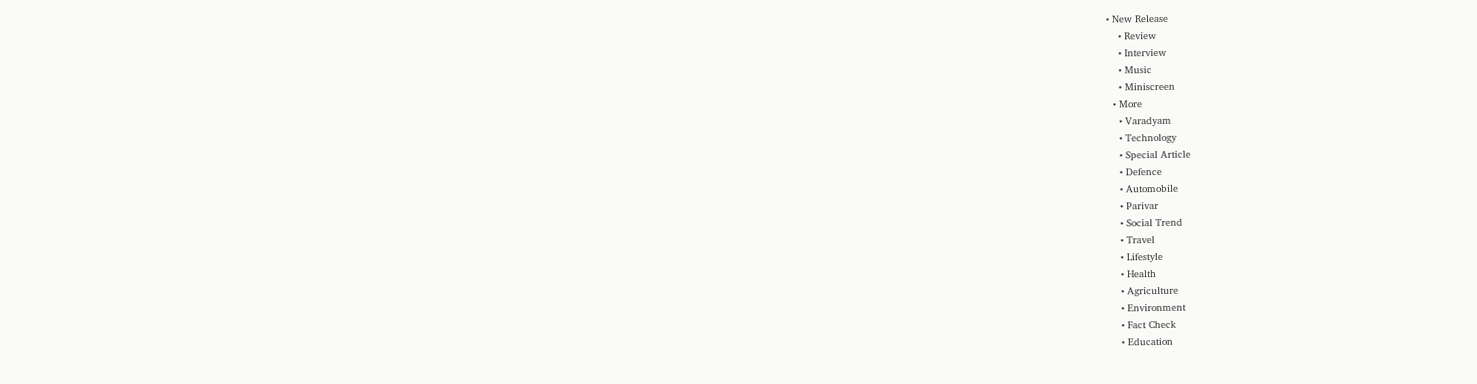• New Release
    • Review
    • Interview
    • Music
    • Miniscreen
  • More
    • Varadyam
    • Technology
    • Special Article
    • Defence
    • Automobile
    • Parivar
    • Social Trend
    • Travel
    • Lifestyle
    • Health
    • Agriculture
    • Environment
    • Fact Check
    • Education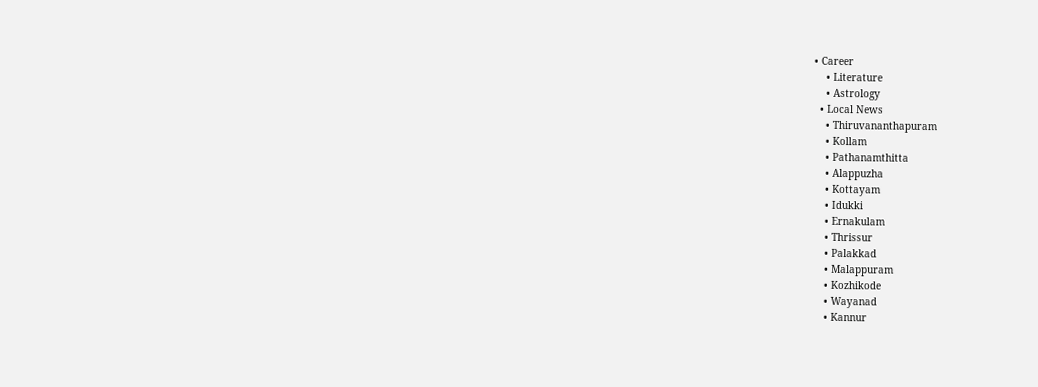• Career
    • Literature
    • Astrology
  • Local News
    • Thiruvananthapuram
    • Kollam
    • Pathanamthitta
    • Alappuzha
    • Kottayam
    • Idukki
    • Ernakulam
    • Thrissur
    • Palakkad
    • Malappuram
    • Kozhikode
    • Wayanad
    • Kannur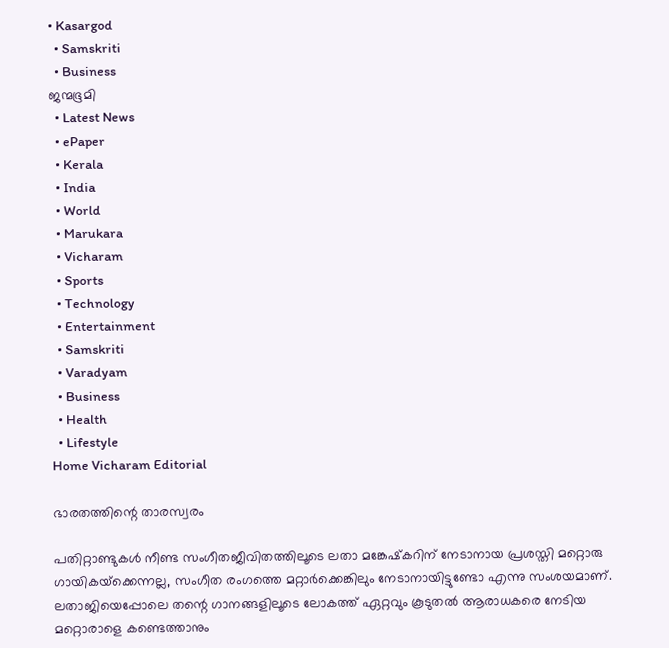• Kasargod
  • Samskriti
  • Business
ജന്മഭൂമി
  • Latest News
  • ePaper
  • Kerala
  • India
  • World
  • Marukara
  • Vicharam
  • Sports
  • Technology
  • Entertainment
  • Samskriti
  • Varadyam
  • Business
  • Health
  • Lifestyle
Home Vicharam Editorial

ഭാരതത്തിന്റെ താരസ്വരം

പതിറ്റാണ്ടുകള്‍ നീണ്ട സംഗീതജീവിതത്തിലൂടെ ലതാ മങ്കേഷ്‌കറിന് നേടാനായ പ്രശസ്തി മറ്റൊരു ഗായികയ്‌ക്കെന്നല്ല, സംഗീത രംഗത്തെ മറ്റാര്‍ക്കെങ്കിലും നേടാനായിട്ടുണ്ടോ എന്നു സംശയമാണ്. ലതാജിയെപ്പോലെ തന്റെ ഗാനങ്ങളിലൂടെ ലോകത്ത് ഏറ്റവും കൂടുതല്‍ ആരാധകരെ നേടിയ മറ്റൊരാളെ കണ്ടെത്താനും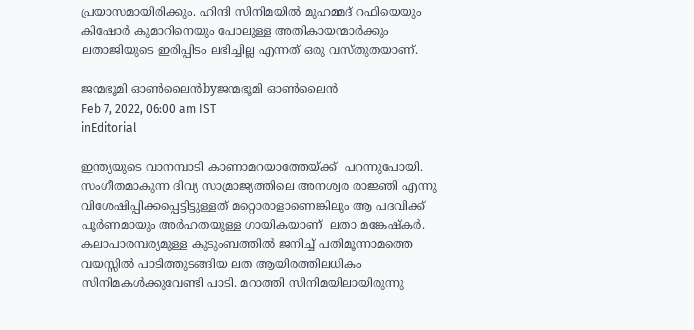പ്രയാസമായിരിക്കും. ഹിന്ദി സിനിമയില്‍ മുഹമ്മദ് റഫിയെയും കിഷോര്‍ കുമാറിനെയും പോലുള്ള അതികായന്മാര്‍ക്കും ലതാജിയുടെ ഇരിപ്പിടം ലഭിച്ചില്ല എന്നത് ഒരു വസ്തുതയാണ്.

ജന്മഭൂമി ഓണ്‍ലൈന്‍byജന്മഭൂമി ഓണ്‍ലൈന്‍
Feb 7, 2022, 06:00 am IST
inEditorial

ഇന്ത്യയുടെ വാനമ്പാടി കാണാമറയാത്തേയ്‌ക്ക്  പറന്നുപോയി. സംഗീതമാകുന്ന ദിവ്യ സാമ്രാജ്യത്തിലെ അനശ്വര രാജ്ഞി എന്നു വിശേഷിപ്പിക്കപ്പെട്ടിട്ടുള്ളത് മറ്റൊരാളാണെങ്കിലും ആ പദവിക്ക് പൂര്‍ണമായും അര്‍ഹതയുള്ള ഗായികയാണ്  ലതാ മങ്കേഷ്‌കര്‍. കലാപാരമ്പര്യമുള്ള കുടുംബത്തില്‍ ജനിച്ച് പതിമൂന്നാമത്തെ വയസ്സില്‍ പാടിത്തുടങ്ങിയ ലത ആയിരത്തിലധികം സിനിമകള്‍ക്കുവേണ്ടി പാടി. മറാത്തി സിനിമയിലായിരുന്നു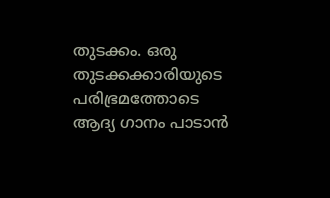തുടക്കം. ഒരു തുടക്കക്കാരിയുടെ പരിഭ്രമത്തോടെ ആദ്യ ഗാനം പാടാന്‍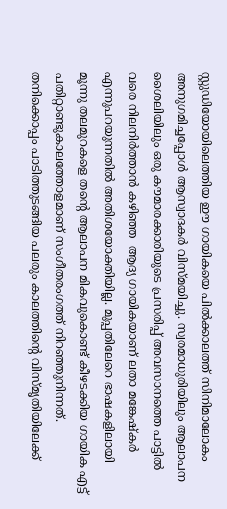സ്റ്റുഡിയോയിലെത്തിയ ഈ ഗായികയെ പില്‍ക്കാലത്ത് സിനിമാലോകം അനുഗമിച്ചപ്പോള്‍ ആസ്വാദകര്‍ വിസ്മയിച്ചു. സ്വരമാധുരിയിലും ആലാപന ശൈലിയിലും ഒരു കൗമാരക്കാരിയുടെ പ്രസരിപ്പ് അവസാനത്തെ പാട്ടില്‍ വരെ നിലനിര്‍ത്താന്‍ കഴിഞ്ഞ  ആദ്യ ഗായികയാണ് ലതാ മങ്കേഷ്‌കര്‍ എന്നുപറയുന്നതില്‍ അതിശയോക്തിയില്ല. മുപ്പതിലേറെ ഭാഷകളിലായി മൂന്നു തലമുറകളെ തന്റെ ആലാപന മികവുകൊണ്ട് കീഴടക്കിയ ഗായിക എട്ട് പതിറ്റാണ്ടുകാലത്തോളമാണ് സംഗീതരംഗത്ത് നിറഞ്ഞുനിന്നത്. തനിക്കൊപ്പം പാടിത്തുടങ്ങിയ പലരും കാലത്തിന്റെ വിസ്മൃതിയിലേക്ക്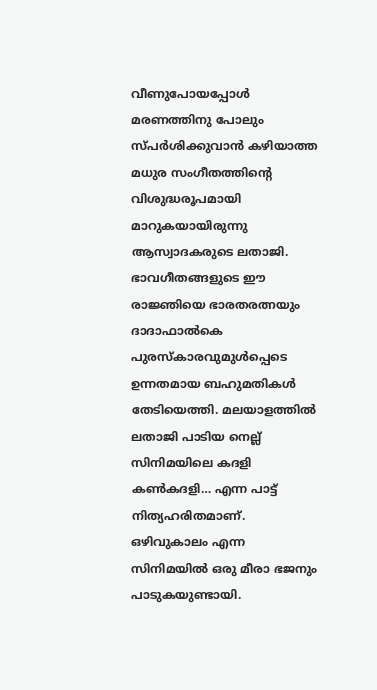വീണുപോയപ്പോള്‍ മരണത്തിനു പോലും സ്പര്‍ശിക്കുവാന്‍ കഴിയാത്ത മധുര സംഗീതത്തിന്റെ വിശുദ്ധരൂപമായി മാറുകയായിരുന്നു ആസ്വാദകരുടെ ലതാജി. ഭാവഗീതങ്ങളുടെ ഈ രാജ്ഞിയെ ഭാരതരത്നയും ദാദാഫാല്‍കെ പുരസ്‌കാരവുമുള്‍പ്പെടെ ഉന്നതമായ ബഹുമതികള്‍ തേടിയെത്തി. മലയാളത്തില്‍ ലതാജി പാടിയ നെല്ല് സിനിമയിലെ കദളി കണ്‍കദളി… എന്ന പാട്ട് നിത്യഹരിതമാണ്. ഒഴിവുകാലം എന്ന സിനിമയില്‍ ഒരു മീരാ ഭജനും പാടുകയുണ്ടായി.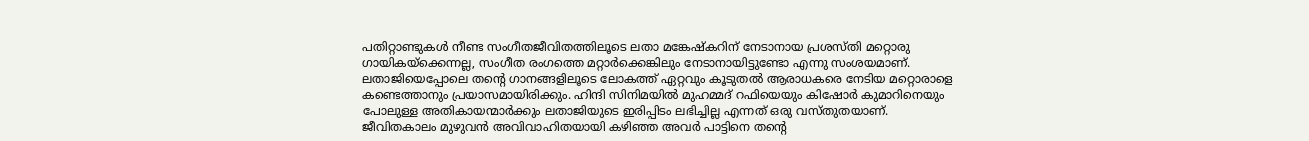പതിറ്റാണ്ടുകള്‍ നീണ്ട സംഗീതജീവിതത്തിലൂടെ ലതാ മങ്കേഷ്‌കറിന് നേടാനായ പ്രശസ്തി മറ്റൊരു ഗായികയ്‌ക്കെന്നല്ല, സംഗീത രംഗത്തെ മറ്റാര്‍ക്കെങ്കിലും നേടാനായിട്ടുണ്ടോ എന്നു സംശയമാണ്. ലതാജിയെപ്പോലെ തന്റെ ഗാനങ്ങളിലൂടെ ലോകത്ത് ഏറ്റവും കൂടുതല്‍ ആരാധകരെ നേടിയ മറ്റൊരാളെ കണ്ടെത്താനും പ്രയാസമായിരിക്കും. ഹിന്ദി സിനിമയില്‍ മുഹമ്മദ് റഫിയെയും കിഷോര്‍ കുമാറിനെയും പോലുള്ള അതികായന്മാര്‍ക്കും ലതാജിയുടെ ഇരിപ്പിടം ലഭിച്ചില്ല എന്നത് ഒരു വസ്തുതയാണ്. ജീവിതകാലം മുഴുവന്‍ അവിവാഹിതയായി കഴിഞ്ഞ അവര്‍ പാട്ടിനെ തന്റെ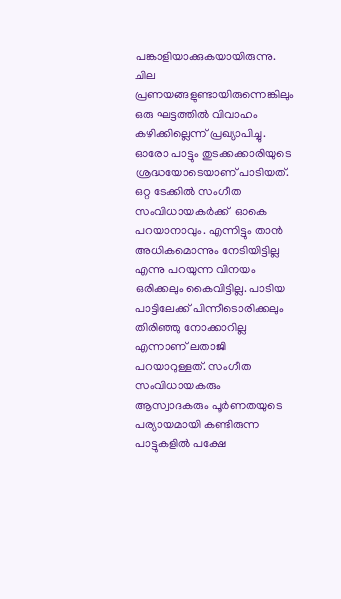പങ്കാളിയാക്കുകയായിരുന്നു. ചില പ്രണയങ്ങളുണ്ടായിരുന്നെങ്കിലും ഒരു ഘട്ടത്തില്‍ വിവാഹം കഴിക്കില്ലെന്ന് പ്രഖ്യാപിച്ചു. ഓരോ പാട്ടും തുടക്കക്കാരിയുടെ ശ്രദ്ധയോടെയാണ് പാടിയത്. ഒറ്റ ടേക്കില്‍ സംഗീത സംവിധായകര്‍ക്ക്  ഓകെ പറയാനാവും. എന്നിട്ടും താന്‍ അധികമൊന്നും നേടിയിട്ടില്ല എന്നു പറയുന്ന വിനയം ഒരിക്കലും കൈവിട്ടില്ല. പാടിയ പാട്ടിലേക്ക് പിന്നീടൊരിക്കലും തിരിഞ്ഞു നോക്കാറില്ല എന്നാണ് ലതാജി പറയാറുള്ളത്. സംഗീത സംവിധായകരും ആസ്വാദകരും പൂര്‍ണതയുടെ പര്യായമായി കണ്ടിരുന്ന പാട്ടുകളില്‍ പക്ഷേ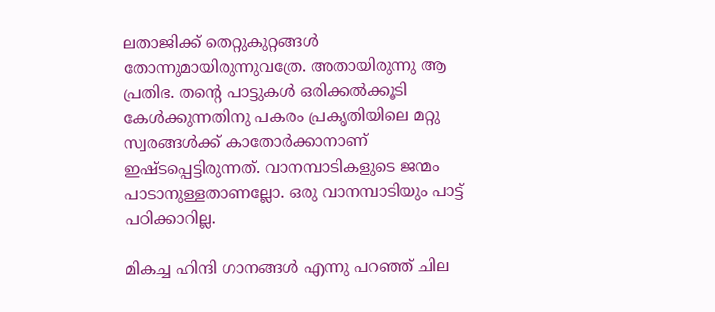ലതാജിക്ക് തെറ്റുകുറ്റങ്ങള്‍ തോന്നുമായിരുന്നുവത്രേ. അതായിരുന്നു ആ പ്രതിഭ. തന്റെ പാട്ടുകള്‍ ഒരിക്കല്‍ക്കൂടി കേള്‍ക്കുന്നതിനു പകരം പ്രകൃതിയിലെ മറ്റു സ്വരങ്ങള്‍ക്ക് കാതോര്‍ക്കാനാണ് ഇഷ്ടപ്പെട്ടിരുന്നത്. വാനമ്പാടികളുടെ ജന്മം പാടാനുള്ളതാണല്ലോ. ഒരു വാനമ്പാടിയും പാട്ട് പഠിക്കാറില്ല.

മികച്ച ഹിന്ദി ഗാനങ്ങള്‍ എന്നു പറഞ്ഞ് ചില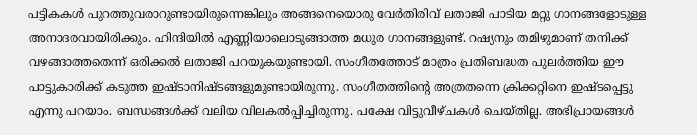പട്ടികകള്‍ പുറത്തുവരാറുണ്ടായിരുന്നെങ്കിലും അങ്ങനെയൊരു വേര്‍തിരിവ് ലതാജി പാടിയ മറ്റു ഗാനങ്ങളോടുള്ള അനാദരവായിരിക്കും. ഹിന്ദിയില്‍ എണ്ണിയാലൊടുങ്ങാത്ത മധുര ഗാനങ്ങളുണ്ട്. റഷ്യനും തമിഴുമാണ് തനിക്ക് വഴങ്ങാത്തതെന്ന് ഒരിക്കല്‍ ലതാജി പറയുകയുണ്ടായി. സംഗീതത്തോട് മാത്രം പ്രതിബദ്ധത പുലര്‍ത്തിയ ഈ പാട്ടുകാരിക്ക് കടുത്ത ഇഷ്ടാനിഷ്ടങ്ങളുമുണ്ടായിരുന്നു. സംഗീതത്തിന്റെ അത്രതന്നെ ക്രിക്കറ്റിനെ ഇഷ്ടപ്പെട്ടു എന്നു പറയാം. ബന്ധങ്ങള്‍ക്ക് വലിയ വിലകല്‍പ്പിച്ചിരുന്നു. പക്ഷേ വിട്ടുവീഴ്ചകള്‍ ചെയ്തില്ല. അഭിപ്രായങ്ങള്‍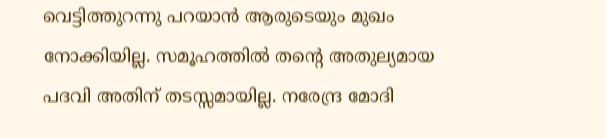വെട്ടിത്തുറന്നു പറയാന്‍ ആരുടെയും മുഖം നോക്കിയില്ല. സമൂഹത്തില്‍ തന്റെ അതുല്യമായ പദവി അതിന് തടസ്സമായില്ല. നരേന്ദ്ര മോദി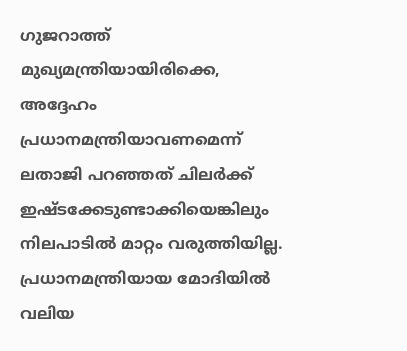ഗുജറാത്ത് മുഖ്യമന്ത്രിയായിരിക്കെ, അദ്ദേഹം  പ്രധാനമന്ത്രിയാവണമെന്ന് ലതാജി പറഞ്ഞത് ചിലര്‍ക്ക് ഇഷ്ടക്കേടുണ്ടാക്കിയെങ്കിലും നിലപാടില്‍ മാറ്റം വരുത്തിയില്ല. പ്രധാനമന്ത്രിയായ മോദിയില്‍ വലിയ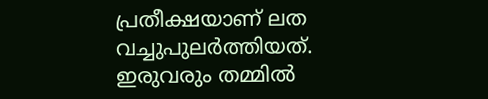പ്രതീക്ഷയാണ് ലത  വച്ചുപുലര്‍ത്തിയത്. ഇരുവരും തമ്മില്‍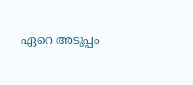ഏറെ അടുപ്പം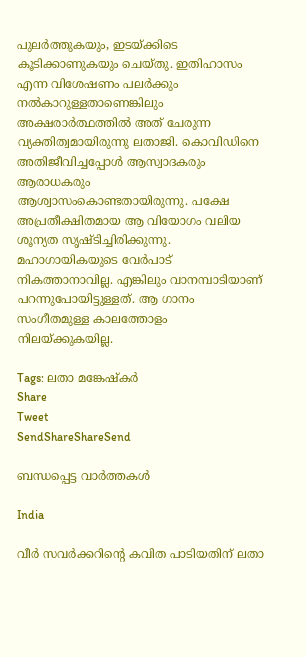പുലര്‍ത്തുകയും, ഇടയ്‌ക്കിടെ കൂടിക്കാണുകയും ചെയ്തു. ഇതിഹാസം എന്ന വിശേഷണം പലര്‍ക്കും നല്‍കാറുള്ളതാണെങ്കിലും അക്ഷരാര്‍ത്ഥത്തില്‍ അത് ചേരുന്ന വ്യക്തിത്വമായിരുന്നു ലതാജി. കൊവിഡിനെ അതിജീവിച്ചപ്പോള്‍ ആസ്വാദകരും ആരാധകരും ആശ്വാസംകൊണ്ടതായിരുന്നു. പക്ഷേ അപ്രതീക്ഷിതമായ ആ വിയോഗം വലിയ ശൂന്യത സൃഷ്ടിച്ചിരിക്കുന്നു. മഹാഗായികയുടെ വേര്‍പാട് നികത്താനാവില്ല. എങ്കിലും വാനമ്പാടിയാണ് പറന്നുപോയിട്ടുള്ളത്. ആ ഗാനം സംഗീതമുള്ള കാലത്തോളം നിലയ്‌ക്കുകയില്ല.

Tags: ലതാ മങ്കേഷ്കര്‍
Share
Tweet
SendShareShareSend

ബന്ധപ്പെട്ട വാര്‍ത്തകള്‍

India

വീർ സവർക്കറിന്റെ കവിത പാടിയതിന് ലതാ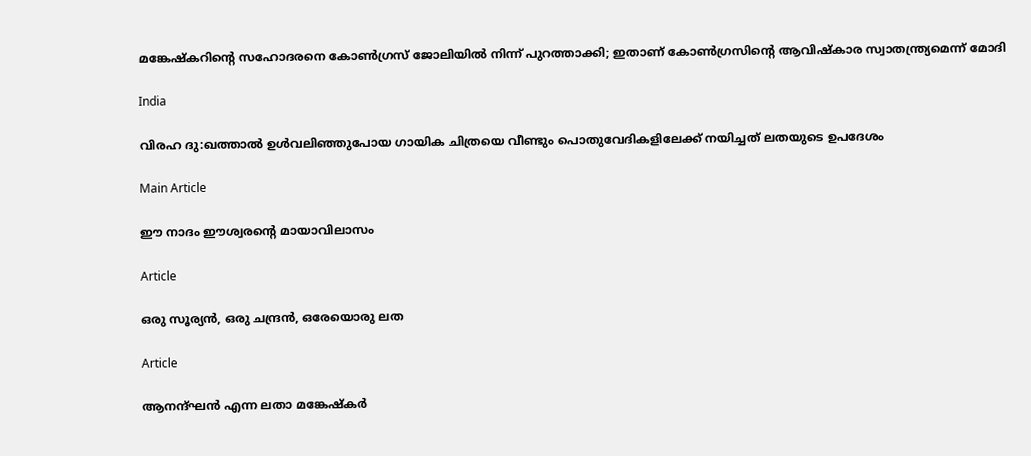മങ്കേഷ്‌കറിന്റെ സഹോദരനെ കോൺഗ്രസ് ജോലിയിൽ നിന്ന് പുറത്താക്കി; ഇതാണ് കോൺഗ്രസിന്റെ ആവിഷ്‌കാര സ്വാതന്ത്ര്യമെന്ന് മോദി

India

വിരഹ ദു:ഖത്താല്‍ ഉള്‍വലിഞ്ഞുപോയ ഗായിക ചിത്രയെ വീണ്ടും പൊതുവേദികളിലേക്ക് നയിച്ചത് ലതയുടെ ഉപദേശം

Main Article

ഈ നാദം ഈശ്വരന്റെ മായാവിലാസം

Article

ഒരു സൂര്യന്‍, ഒരു ചന്ദ്രന്‍, ഒരേയൊരു ലത

Article

ആനന്ദ്ഘന്‍ എന്ന ലതാ മങ്കേഷ്‌കര്‍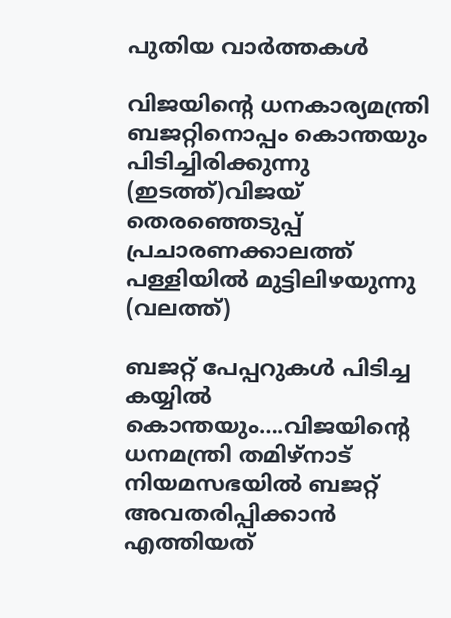പുതിയ വാര്‍ത്തകള്‍

വിജയിന്‍റെ ധനകാര്യമന്ത്രി ബജറ്റിനൊപ്പം കൊന്തയും പിടിച്ചിരിക്കുന്നു (ഇടത്ത്)വിജയ് തെരഞ്ഞെടുപ്പ് പ്രചാരണക്കാലത്ത് പള്ളിയില്‍ മുട്ടിലിഴയുന്നു (വലത്ത്)

ബജറ്റ് പേപ്പറുകള്‍ പിടിച്ച കയ്യില്‍ കൊന്തയും….വിജയിന്റെ ധനമന്ത്രി തമിഴ്നാട് നിയമസഭയില്‍ ബജറ്റ് അവതരിപ്പിക്കാന്‍ എത്തിയത്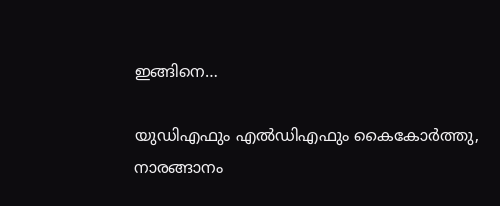ഇങ്ങിനെ…

യുഡിഎഫും എല്‍ഡിഎഫും കൈകോര്‍ത്തു, നാരങ്ങാനം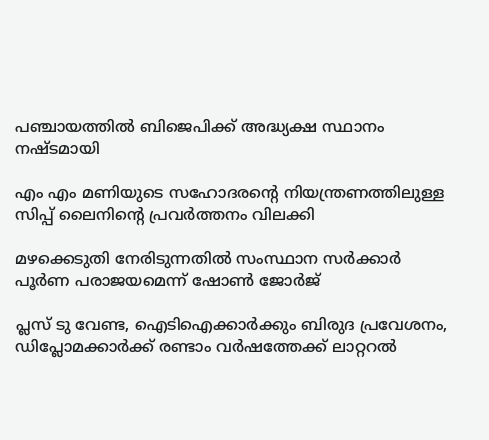പഞ്ചായത്തില്‍ ബിജെപിക്ക് അദ്ധ്യക്ഷ സ്ഥാനം നഷ്ടമായി

എം എം മണിയുടെ സഹോദരന്റെ നിയന്ത്രണത്തിലുള്ള സിപ്പ് ലൈനിന്റെ പ്രവര്‍ത്തനം വിലക്കി

മഴക്കെടുതി നേരിടുന്നതില്‍ സംസ്ഥാന സര്‍ക്കാര്‍ പൂര്‍ണ പരാജയമെന്ന് ഷോണ്‍ ജോര്‍ജ്

പ്ലസ് ടു വേണ്ട, ഐടിഐക്കാര്‍ക്കും ബിരുദ പ്രവേശനം, ഡിപ്ലോമക്കാര്‍ക്ക് രണ്ടാം വര്‍ഷത്തേക്ക് ലാറ്ററല്‍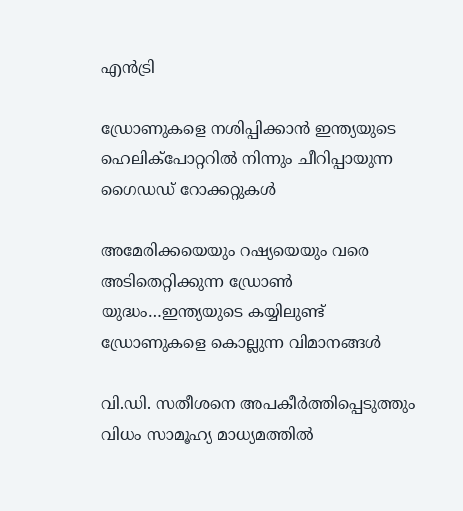എന്‍ട്രി

ഡ്രോണുകളെ നശിപ്പിക്കാന്‍ ഇന്ത്യയുടെ ഹെലിക്പോറ്ററില്‍ നിന്നും ചീറിപ്പായുന്ന ഗൈഡഡ് റോക്കറ്റുകള്‍

അമേരിക്കയെയും റഷ്യയെയും വരെ അടിതെറ്റിക്കുന്ന ഡ്രോണ്‍ യുദ്ധം…ഇന്ത്യയുടെ കയ്യിലുണ്ട് ഡ്രോണുകളെ കൊല്ലുന്ന വിമാനങ്ങള്‍

വി.ഡി. സതീശനെ അപകീര്‍ത്തിപ്പെടുത്തും വിധം സാമൂഹ്യ മാധ്യമത്തില്‍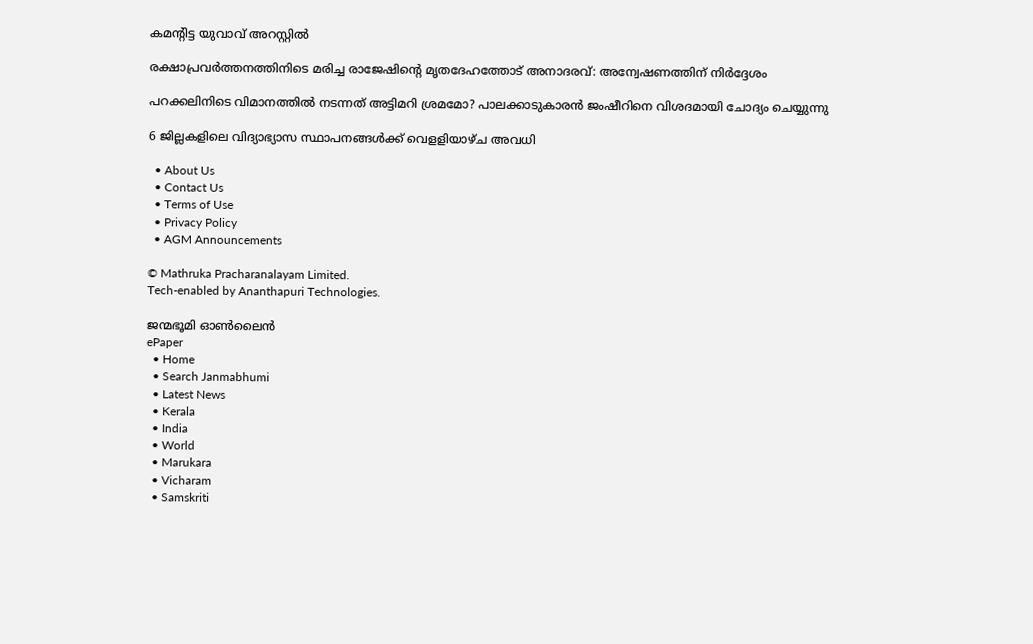കമന്റിട്ട യുവാവ് അറസ്റ്റില്‍

രക്ഷാപ്രവര്‍ത്തനത്തിനിടെ മരിച്ച രാജേഷിന്റെ മൃതദേഹത്തോട് അനാദരവ്: അന്വേഷണത്തിന് നിര്‍ദ്ദേശം

പറക്കലിനിടെ വിമാനത്തില്‍ നടന്നത് അട്ടിമറി ശ്രമമോ? പാലക്കാടുകാരന്‍ ജംഷീറിനെ വിശദമായി ചോദ്യം ചെയ്യുന്നു

6 ജില്ലകളിലെ വിദ്യാഭ്യാസ സ്ഥാപനങ്ങള്‍ക്ക് വെളളിയാഴ്ച അവധി

  • About Us
  • Contact Us
  • Terms of Use
  • Privacy Policy
  • AGM Announcements

© Mathruka Pracharanalayam Limited.
Tech-enabled by Ananthapuri Technologies.

ജന്മഭൂമി ഓണ്‍ലൈന്‍
ePaper
  • Home
  • Search Janmabhumi
  • Latest News
  • Kerala
  • India
  • World
  • Marukara
  • Vicharam
  • Samskriti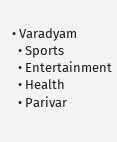• Varadyam
  • Sports
  • Entertainment
  • Health
  • Parivar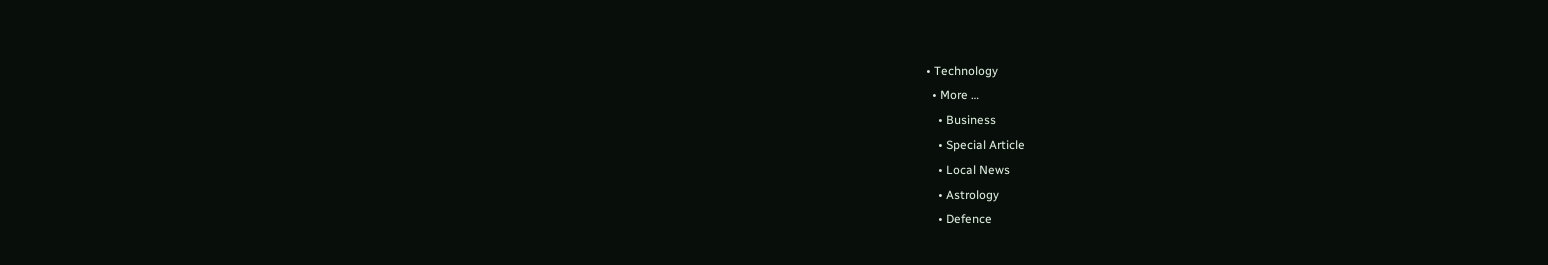• Technology
  • More …
    • Business
    • Special Article
    • Local News
    • Astrology
    • Defence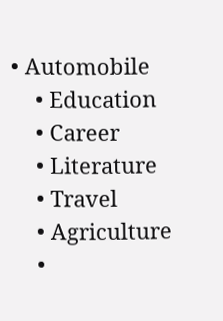• Automobile
    • Education
    • Career
    • Literature
    • Travel
    • Agriculture
    •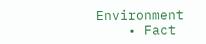Environment
    • Fact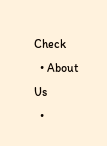Check
  • About Us
  •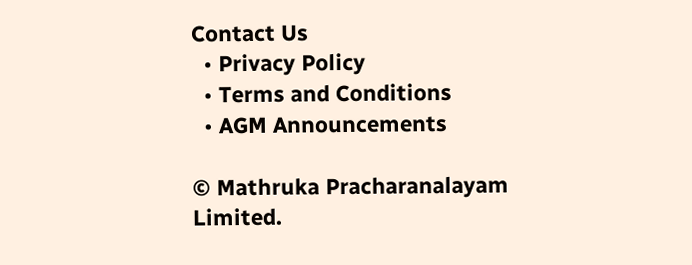Contact Us
  • Privacy Policy
  • Terms and Conditions
  • AGM Announcements

© Mathruka Pracharanalayam Limited.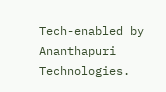Tech-enabled by Ananthapuri Technologies.